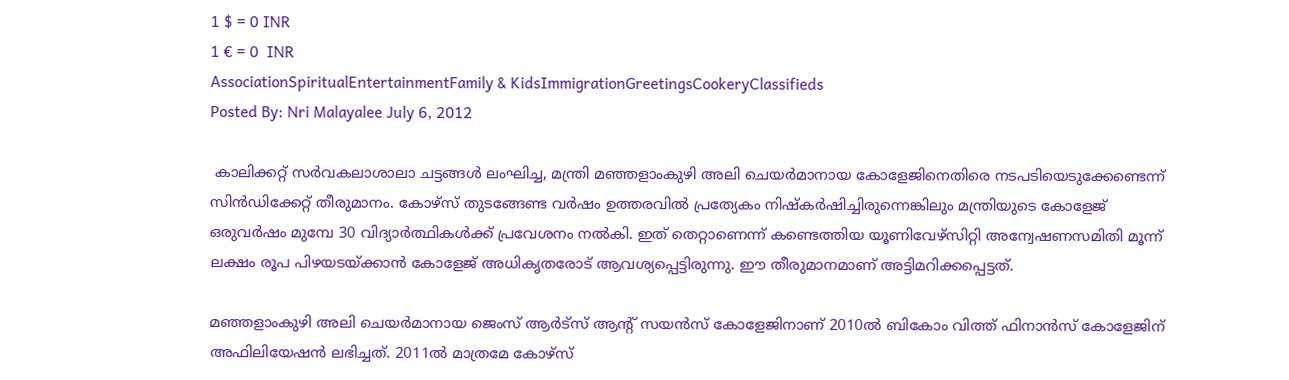1 $ = 0 INR
1 € = 0  INR
AssociationSpiritualEntertainmentFamily & KidsImmigrationGreetingsCookeryClassifieds
Posted By: Nri Malayalee July 6, 2012

 കാലിക്കറ്റ് സര്‍വകലാശാലാ ചട്ടങ്ങള്‍ ലംഘിച്ച, മന്ത്രി മഞ്ഞളാംകുഴി അലി ചെയര്‍മാനായ കോളേജിനെതിരെ നടപടിയെടുക്കേണ്ടെന്ന് സിന്‍ഡിക്കേറ്റ് തീരുമാനം. കോഴ്‌സ് തുടങ്ങേണ്ട വര്‍ഷം ഉത്തരവില്‍ പ്രത്യേകം നിഷ്‌കര്‍ഷിച്ചിരുന്നെങ്കിലും മന്ത്രിയുടെ കോളേജ് ഒരുവര്‍ഷം മുമ്പേ 30 വിദ്യാര്‍ത്ഥികള്‍ക്ക് പ്രവേശനം നല്‍കി. ഇത് തെറ്റാണെന്ന് കണ്ടെത്തിയ യൂണിവേഴ്‌സിറ്റി അന്വേഷണസമിതി മൂന്ന് ലക്ഷം രൂപ പിഴയടയ്ക്കാന്‍ കോളേജ് അധികൃതരോട് ആവശ്യപ്പെട്ടിരുന്നു. ഈ തീരുമാനമാണ് അട്ടിമറിക്കപ്പെട്ടത്.

മഞ്ഞളാംകുഴി അലി ചെയര്‍മാനായ ജെംസ് ആര്‍ട്‌സ് ആന്റ് സയന്‍സ് കോളേജിനാണ് 2010ല്‍ ബികോം വിത്ത് ഫിനാന്‍സ് കോളേജിന് അഫിലിയേഷന്‍ ലഭിച്ചത്. 2011ല്‍ മാത്രമേ കോഴ്‌സ്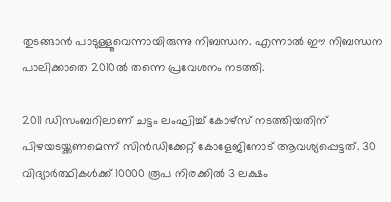തുടങ്ങാന്‍ പാടുള്ളൂവെന്നായിരുന്നു നിബന്ധന. എന്നാല്‍ ഈ നിബന്ധന പാലിക്കാതെ 2010ല്‍ തന്നെ പ്രവേശനം നടത്തി.

2011 ഡിസംബറിലാണ് ചട്ടം ലംഘിച്ച് കോഴ്‌സ് നടത്തിയതിന് പിഴയടയ്ക്കണമെന്ന് സിന്‍ഡിക്കേറ്റ് കോളേജിനോട് ആവശ്യപ്പെട്ടത്. 30 വിദ്യാര്‍ത്ഥികള്‍ക്ക് 10000 രൂപ നിരക്കില്‍ 3 ലക്ഷം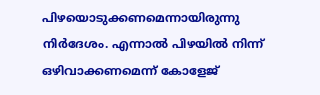പിഴയൊടുക്കണമെന്നായിരുന്നു നിര്‍ദേശം. എന്നാല്‍ പിഴയില്‍ നിന്ന് ഒഴിവാക്കണമെന്ന് കോളേജ്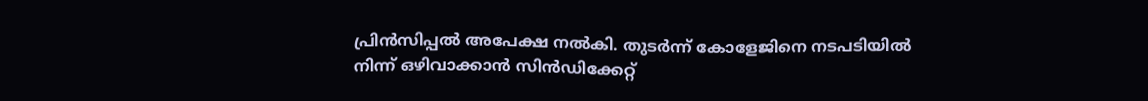പ്രിന്‍സിപ്പല്‍ അപേക്ഷ നല്‍കി. തുടര്‍ന്ന് കോളേജിനെ നടപടിയില്‍ നിന്ന് ഒഴിവാക്കാന്‍ സിന്‍ഡിക്കേറ്റ്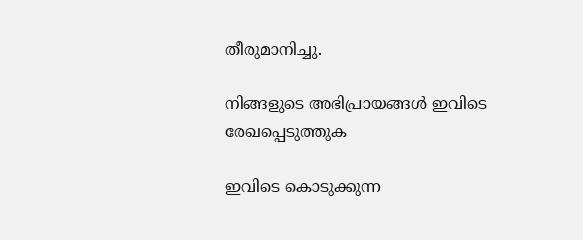തീരുമാനിച്ചു.

നിങ്ങളുടെ അഭിപ്രായങ്ങള്‍ ഇവിടെ രേഖപ്പെടുത്തുക

ഇവിടെ കൊടുക്കുന്ന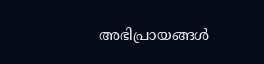അഭിപ്രായങ്ങള്‍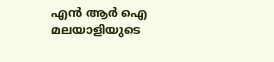എന്‍ ആര്‍ ഐ മലയാളിയുടെ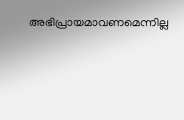അഭിപ്രായമാവണമെന്നില്ല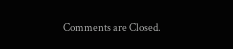Comments are Closed.